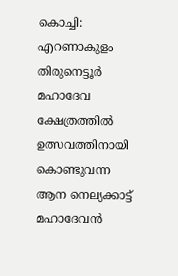കൊച്ചി: എറണാകുളം തിരുനെട്ടൂർ മഹാദേവ ക്ഷേത്രത്തിൽ ഉത്സവത്തിനായി കൊണ്ടുവന്ന ആന നെല്യക്കാട്ട് മഹാദേവൻ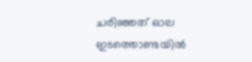ചരിഞ്ഞത് ഓല ഇടത്തൊണ്ടയിൽ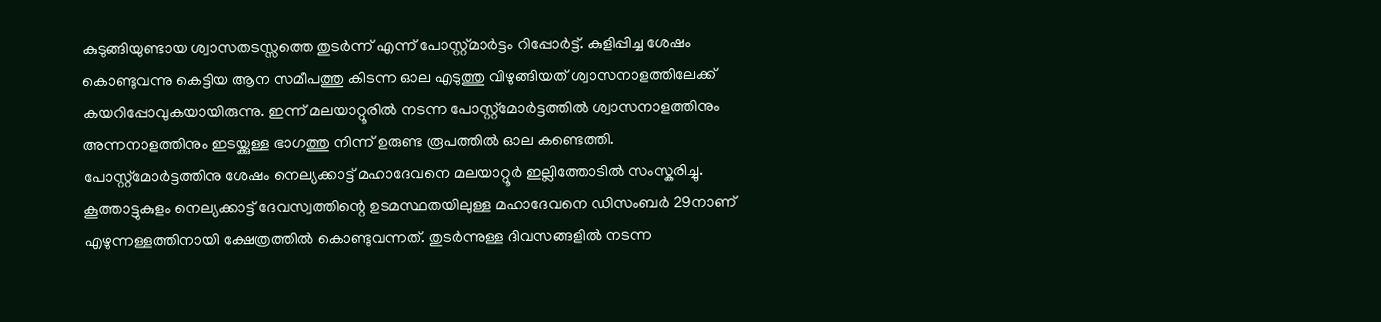കുടുങ്ങിയുണ്ടായ ശ്വാസതടസ്സത്തെ തുടർന്ന് എന്ന് പോസ്റ്റ്മാർട്ടം റിപ്പോർട്ട്. കുളിപ്പിച്ച ശേഷം കൊണ്ടുവന്നു കെട്ടിയ ആന സമീപത്തു കിടന്ന ഓല എടുത്തു വിഴുങ്ങിയത് ശ്വാസനാളത്തിലേക്ക് കയറിപ്പോവുകയായിരുന്നു. ഇന്ന് മലയാറ്റൂരിൽ നടന്ന പോസ്റ്റ്മോർട്ടത്തിൽ ശ്വാസനാളത്തിനും അന്നനാളത്തിനും ഇടയ്ക്കുള്ള ഭാഗത്തു നിന്ന് ഉരുണ്ട രൂപത്തിൽ ഓല കണ്ടെത്തി. പോസ്റ്റ്മോർട്ടത്തിനു ശേഷം നെല്യക്കാട്ട് മഹാദേവനെ മലയാറ്റൂർ ഇല്ലിത്തോടിൽ സംസ്കരിച്ചു.
കൂത്താട്ടുകുളം നെല്യക്കാട്ട് ദേവസ്വത്തിന്റെ ഉടമസ്ഥതയിലുള്ള മഹാദേവനെ ഡിസംബർ 29നാണ് എഴുന്നള്ളത്തിനായി ക്ഷേത്രത്തിൽ കൊണ്ടുവന്നത്. തുടർന്നുള്ള ദിവസങ്ങളിൽ നടന്ന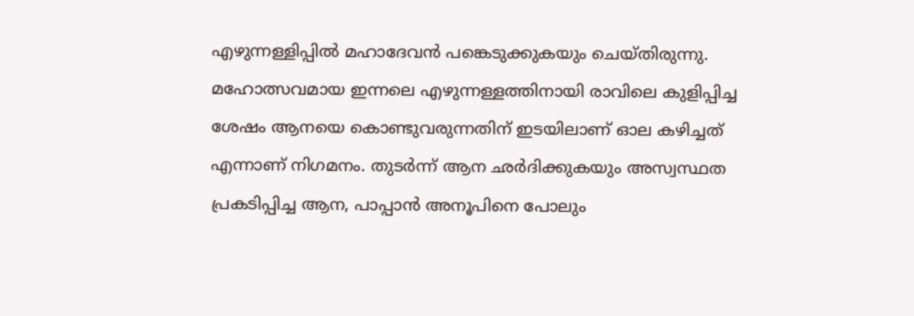എഴുന്നള്ളിപ്പിൽ മഹാദേവൻ പങ്കെടുക്കുകയും ചെയ്തിരുന്നു. മഹോത്സവമായ ഇന്നലെ എഴുന്നള്ളത്തിനായി രാവിലെ കുളിപ്പിച്ച ശേഷം ആനയെ കൊണ്ടുവരുന്നതിന് ഇടയിലാണ് ഓല കഴിച്ചത് എന്നാണ് നിഗമനം. തുടർന്ന് ആന ഛർദിക്കുകയും അസ്വസ്ഥത പ്രകടിപ്പിച്ച ആന, പാപ്പാൻ അനൂപിനെ പോലും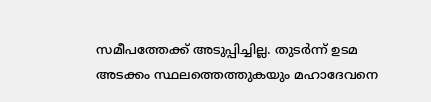സമീപത്തേക്ക് അടുപ്പിച്ചില്ല. തുടർന്ന് ഉടമ അടക്കം സ്ഥലത്തെത്തുകയും മഹാദേവനെ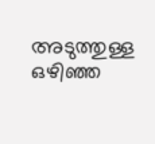അടുത്തുള്ള ഒഴിഞ്ഞ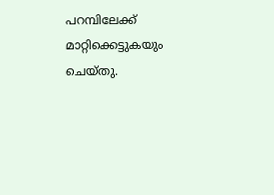പറമ്പിലേക്ക് മാറ്റിക്കെട്ടുകയും ചെയ്തു.